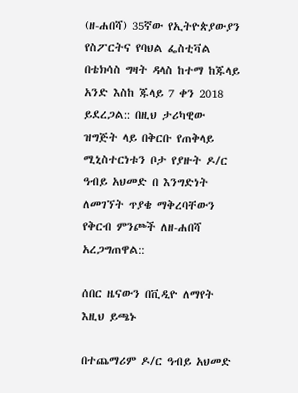(ዘ-ሐበሻ) 35ኛው የኢትዮጵያውያን የስፖርትና የባህል ፌስቲቫል በቴክሳስ ግዛት ዳላስ ከተማ ከጁላይ አንድ እስከ ጁላይ 7 ቀን 2018 ይደረጋል:: በዚህ ታሪካዊው ዝግጅት ላይ በቅርቡ የጠቅላይ ሚኒስተርነቱን ቦታ የያዙት ዶ/ር ዓብይ አህመድ በ እንግድነት ለመገኘት ጥያቄ ማቅረባቸውን የቅርብ ምንጮች ለዘ-ሐበሻ አረጋግጠዋል::

ሰበር ዜናውን በቪዲዮ ለማየት እዚህ ይጫኑ

በተጨማሪም ዶ/ር ዓብይ አህመድ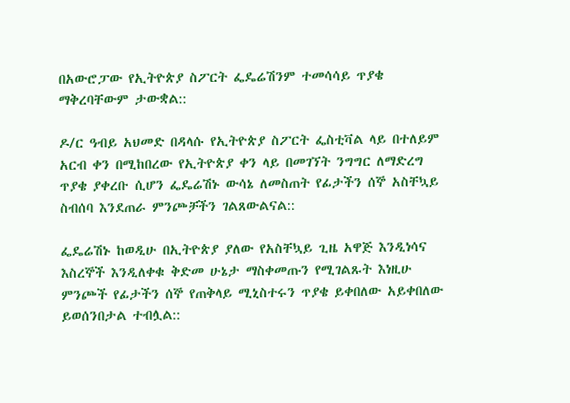በአውሮፓው የኢትዮጵያ ስፖርት ፌዴሬሽንም ተመሳሳይ ጥያቄ ማቅረባቸውም ታውቋል::

ዶ/ር ዓብይ አህመድ በዳላሱ የኢትዮጵያ ስፖርት ፌስቲቫል ላይ በተለይም አርብ ቀን በሚከበረው የኢትዮጵያ ቀን ላይ በመገኘት ንግግር ለማድረግ ጥያቄ ያቀረቡ ሲሆን ፌዴሬሽኑ ውሳኔ ለመስጠት የፊታችን ሰኞ አስቸኳይ ስብሰባ እንደጠራ ምንጮቻችን ገልጸውልናል::

ፌዴሬሽኑ ከወዲሁ በኢትዮጵያ ያለው የአስቸኳይ ጊዜ አዋጅ እንዲነሳና እስረኞች እንዲለቀቁ ቅድመ ሁኔታ ማስቀመጡን የሚገልጹት እነዚሁ ምንጮች የፊታችን ሰኞ የጠቅላይ ሚኒስተሩን ጥያቄ ይቀበለው አይቀበለው ይወሰንበታል ተብሏል::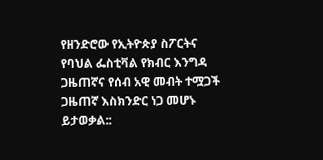የዘንድሮው የኢትዮጵያ ስፖርትና የባህል ፌስቲቫል የክብር እንግዳ ጋዜጠኛና የሰብ አዊ መብት ተሟጋች ጋዜጠኛ እስክንድር ነጋ መሆኑ ይታወቃል::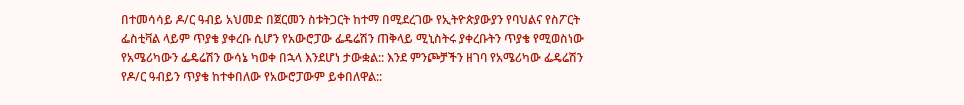በተመሳሳይ ዶ/ር ዓብይ አህመድ በጀርመን ስቱትጋርት ከተማ በሚደረገው የኢትዮጵያውያን የባህልና የስፖርት ፌስቲቫል ላይም ጥያቄ ያቀረቡ ሲሆን የአውሮፓው ፌዴሬሽን ጠቅላይ ሚኒስትሩ ያቀረቡትን ጥያቄ የሚወስነው የአሜሪካውን ፌዴሬሽን ውሳኔ ካወቀ በኋላ እንደሆነ ታውቋል:: እንደ ምንጮቻችን ዘገባ የአሜሪካው ፌዴሬሽን የዶ/ር ዓብይን ጥያቄ ከተቀበለው የአውሮፓውም ይቀበለዋል::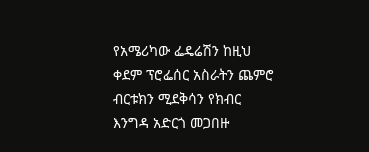የአሜሪካው ፌዴሬሽን ከዚህ ቀደም ፕሮፌሰር አስራትን ጨምሮ ብርቱክን ሚደቅሳን የክብር እንግዳ አድርጎ መጋበዙ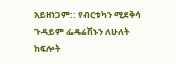አይዘነጋም:: የብርቱካን ሚደቅሳ ጉዳይም ፌዴሬሽኑን ለሁለት ከፍሎት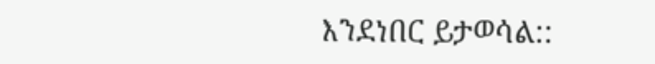እንደነበር ይታወሳል::